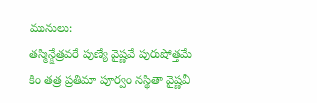మునులు:
తస్మిన్క్షేత్రవరే పుణ్యే వైష్ణవే పురుషోత్తమే
కిం తత్ర ప్రతిమా పూర్వం నస్థితా వైష్ణవీ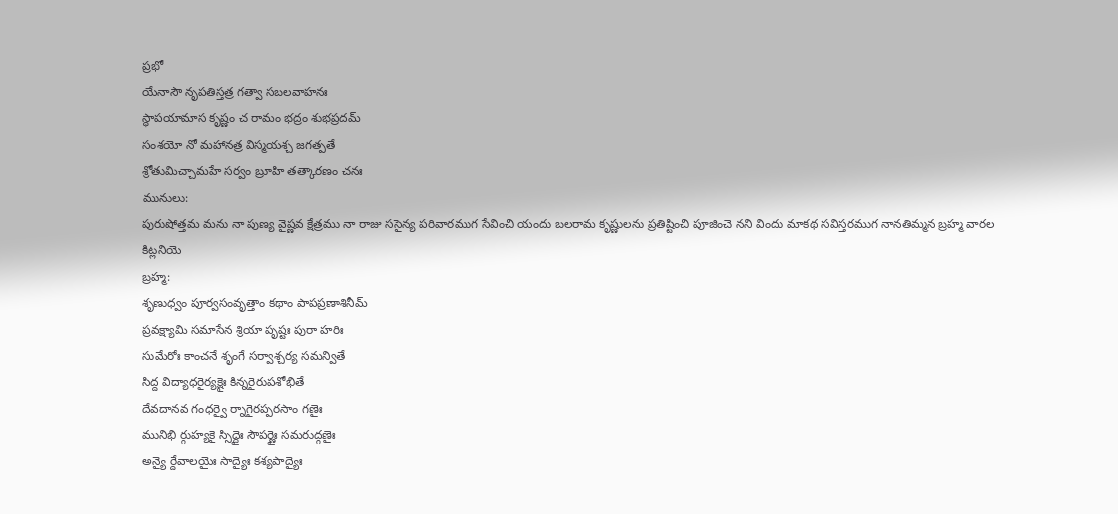ప్రభో
యేనాసౌ నృపతిస్తత్ర గత్వా సబలవాహనః
స్థాపయామాస కృష్ణం చ రామం భద్రం శుభప్రదమ్
సంశయో నో మహానత్ర విస్మయశ్చ జగత్పతే
శ్రోతుమిచ్చామహే సర్వం బ్రూహి తత్కారణం చనః
మునులు:
పురుషోత్తమ మను నా పుణ్య వైష్ణవ క్షేత్రము నా రాజు ససైన్య పరివారముగ సేవించి యందు బలరామ కృష్ణులను ప్రతిష్టించి పూజించె నని విందు మాకథ సవిస్తరముగ నానతిమ్మన బ్రహ్మ వారల కిట్లనియె
బ్రహ్మ:
శృణుధ్వం పూర్వసంవృత్తాం కథాం పాపప్రణాశినీమ్
ప్రవక్ష్యామి సమాసేన శ్రియా పృష్టః పురా హరిః
సుమేరోః కాంచనే శృంగే సర్వాశ్చర్య సమన్వితే
సిద్ద విద్యాధరైర్యక్షైః కిన్నరైరుపశోభితే
దేవదానవ గంధర్వై ర్నాగైరప్పరసాం గణైః
మునిభి ర్గుహ్యకై స్సిద్దైః సౌపర్ణైః సమరుద్గణైః
అన్యై ర్దేవాలయైః సాద్యైః కశ్యపాద్యైః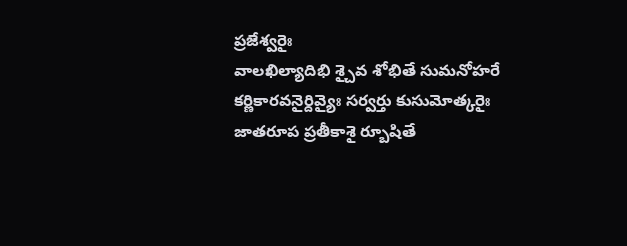ప్రజేశ్వరైః
వాలఖిల్యాదిభి శ్చైవ శోభితే సుమనోహరే
కర్ణికారవనైర్దివ్యైః సర్వర్తు కుసుమోత్కరైః
జాతరూప ప్రతీకాశై ర్బూషితే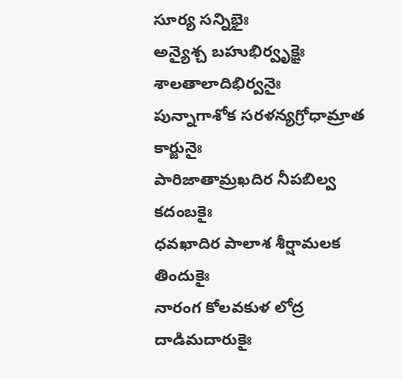సూర్య సన్నిభైః
అన్యైశ్చ బహుభిర్వృక్షైః శాలతాలాదిభిర్వనైః
పున్నాగాశోక సరళన్యగ్రోధామ్రాత కార్జునైః
పారిజాతామ్రఖదిర నీపబిల్వ కదంబకైః
ధవఖాదిర పాలాశ శీర్షామలక తిందుకైః
నారంగ కోలవకుళ లోద్ర దాడిమదారుకైః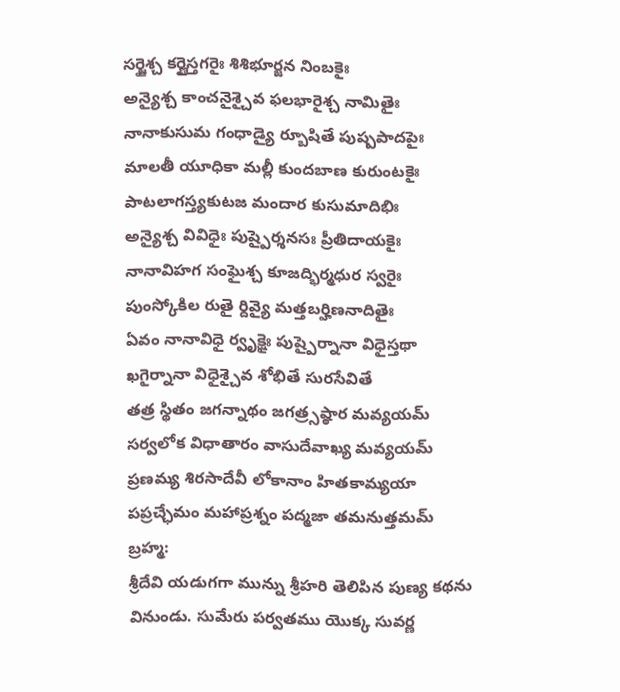సర్జైశ్చ కర్ణైస్తగరైః శిశిభూర్జన నింబకైః
అన్యైశ్చ కాంచనైశ్చైవ ఫలభారైశ్చ నామితైః
నానాకుసుమ గంధాడ్యై ర్బూషితే పుష్పపాదపైః
మాలతీ యూధికా మల్లీ కుందబాణ కురుంటకైః
పాటలాగస్త్యకుటజ మందార కుసుమాదిభిః
అన్యైశ్చ వివిధైః పుష్పైర్శనసః ప్రీతిదాయకైః
నానావిహగ సంఘైశ్చ కూజద్భిర్మధుర స్వరైః
పుంస్కోకిల రుతై ర్దివ్యై మత్తబర్హిణనాదితైః
ఏవం నానావిధై ర్వృక్షైః పుష్పైర్నానా విధైస్తథా
ఖగైర్నానా విధైశ్చైవ శోభితే సురసేవితే
తత్ర స్థితం జగన్నాథం జగత్ర్సష్ఠార మవ్యయమ్
సర్వలోక విధాతారం వాసుదేవాఖ్య మవ్యయమ్
ప్రణమ్య శిరసాదేవీ లోకానాం హితకామ్యయా
పప్రచ్ఛేమం మహాప్రశ్నం పద్మజా తమనుత్తమమ్
బ్రహ్మ:
శ్రీదేవి యడుగగా మున్ను శ్రీహరి తెలిపిన పుణ్య కథను వినుండు. సుమేరు పర్వతము యొక్క సువర్ణ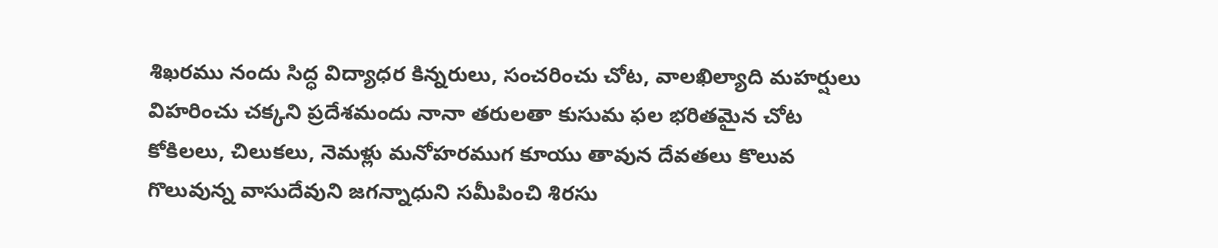శిఖరము నందు సిద్ధ విద్యాధర కిన్నరులు, సంచరించు చోట, వాలఖిల్యాది మహర్షులు విహరించు చక్కని ప్రదేశమందు నానా తరులతా కుసుమ ఫల భరితమైన చోట కోకిలలు, చిలుకలు, నెమళ్లు మనోహరముగ కూయు తావున దేవతలు కొలువ గొలువున్న వాసుదేవుని జగన్నాధుని సమీపించి శిరసు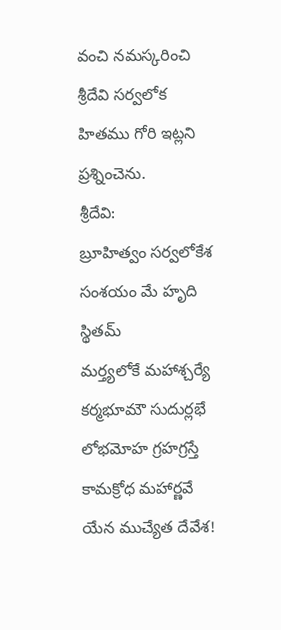వంచి నమస్కరించి శ్రీదేవి సర్వలోక హితము గోరి ఇట్లని ప్రశ్నించెను.
శ్రీదేవి:
బ్రూహిత్వం సర్వలోకేశ సంశయం మే హృది స్థితమ్
మర్త్యలోకే మహాశ్చర్యే కర్మభూమౌ సుదుర్లభే
లోభమోహ గ్రహగ్రస్తే కామక్రోధ మహార్ణవే
యేన ముచ్యేత దేవేశ!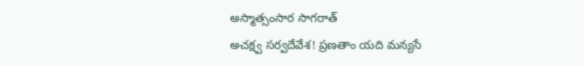అస్మాత్సంసార సాగరాత్
అచక్ష్వ సర్వదేవేశ! ప్రణతాం యది మన్యసే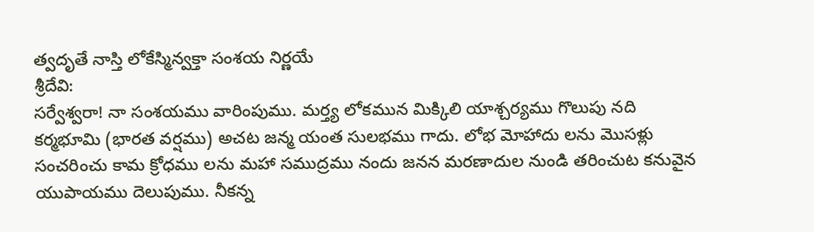త్వదృతే నాస్తి లోకేస్మిన్వక్తా సంశయ నిర్ణయే
శ్రీదేవి:
సర్వేశ్వరా! నా సంశయము వారింపుము. మర్త్య లోకమున మిక్కిలి యాశ్చర్యము గొలుపు నది కర్మభూమి (భారత వర్షము) అచట జన్మ యంత సులభము గాదు. లోభ మోహాదు లను మొసళ్లు సంచరించు కామ క్రోధము లను మహా సముద్రము నందు జనన మరణాదుల నుండి తరించుట కనువైన యుపాయము దెలుపుము. నీకన్న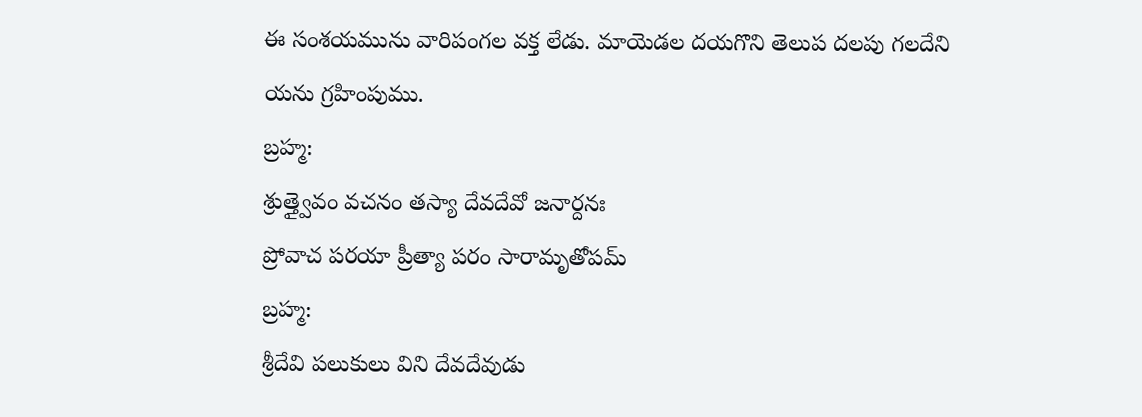ఈ సంశయమును వారిపంగల వక్త లేడు. మాయెడల దయగొని తెలుప దలపు గలదేని యను గ్రహింపుము.
బ్రహ్మ:
శ్రుత్త్వైవం వచనం తస్యా దేవదేవో జనార్దనః
ప్రోవాచ పరయా ప్రీత్యా పరం సారామృతోపమ్
బ్రహ్మ:
శ్రీదేవి పలుకులు విని దేవదేవుడు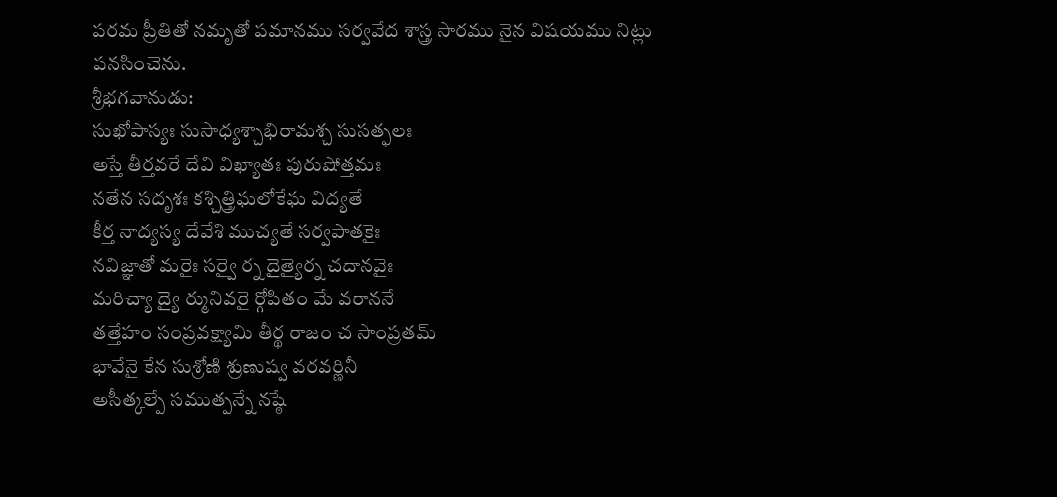పరమ ప్రీతితో నమృతో పమానము సర్వవేద శాస్త్ర సారము నైన విషయము నిట్లు పనసించెను.
శ్రీభగవానుడు:
సుఖోపాస్యః సుసాధ్యశ్చాభిరామశ్చ సుసత్ఫలః
అస్తే తీర్తవరే దేవి విఖ్యాతః పురుషోత్తమః
నతేన సదృశః కశ్చిత్త్రిఘలోకేఘ విద్యతే
కీర్త నాద్యస్య దేవేశి ముచ్యతే సర్వపాతకైః
నవిజ్ఞాతో మరైః సర్వై ర్న దైత్యైర్న చదానవైః
మరిచ్యా ద్యై ర్మునివరై ర్గోపితం మే వరాననే
తత్తేహం సంప్రవక్ష్యామి తీర్థ రాజం చ సాంప్రతమ్
భావేనై కేన సుశ్రోణి శ్రుణుష్వ వరవర్ణినీ
అసీత్కల్పే సముత్పన్నే నష్ఠే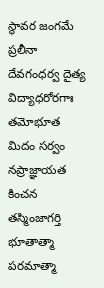స్థావర జంగమే
ప్రలీనా దేవగంధర్వ దైత్య విద్యాధరోరగాః
తమోభూత మిదం సర్వం నప్రాజ్ఞాయత కించన
తస్మింజాగర్తి భూతాత్మా పరమాత్మా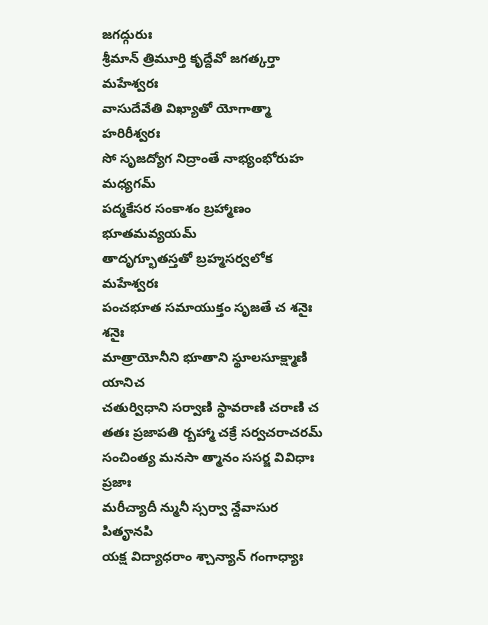జగద్గురుః
శ్రీమాన్ త్రిమూర్తి కృద్దేవో జగత్కర్తా మహేశ్వరః
వాసుదేవేతి విఖ్యాతో యోగాత్మా హరిరీశ్వరః
సో సృజద్యోగ నిద్రాంతే నాభ్యంభోరుహ మధ్యగమ్
పద్మకేసర సంకాశం బ్రహ్మాణం భూతమవ్యయమ్
తాదృగ్భూతస్తతో బ్రహ్మసర్వలోక మహేశ్వరః
పంచభూత సమాయుక్తం సృజతే చ శనైః శనైః
మాత్రాయోనీని భూతాని స్థూలసూక్ష్మాణి యానిచ
చతుర్విధాని సర్వాణి స్థావరాణి చరాణి చ
తతః ప్రజాపతి ర్బహ్మా చక్రే సర్వచరాచరమ్
సంచింత్య మనసా త్మానం ససర్జ వివిధాః ప్రజాః
మరీచ్యాదీ న్మునీ స్సర్వా న్దేవాసుర పితౄనపి
యక్ష విద్యాధరాం శ్చాన్యాన్ గంగాధ్యాః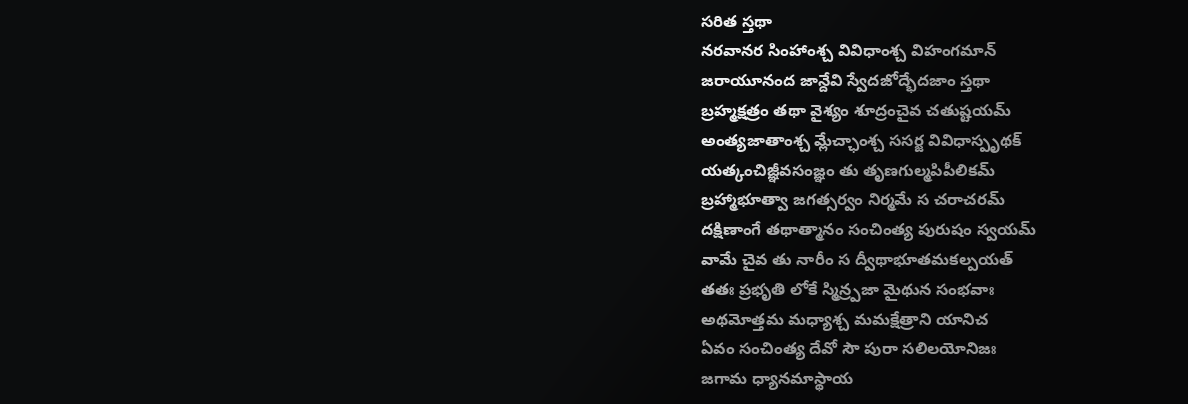సరిత స్తథా
నరవానర సింహాంశ్చ వివిధాంశ్చ విహంగమాన్
జరాయూనంద జాన్దేవి స్వేదజోద్భేదజాం స్తథా
బ్రహ్మక్షత్రం తథా వైశ్యం శూద్రంచైవ చతుష్టయమ్
అంత్యజాతాంశ్చ మ్లేచ్ఛాంశ్చ ససర్జ వివిధాస్పృథక్
యత్కంచిజ్ఞీవసంజ్ఞం తు తృణగుల్మపిపీలికమ్
బ్రహ్మాభూత్వా జగత్సర్వం నిర్మమే స చరాచరమ్
దక్షిణాంగే తథాత్మానం సంచింత్య పురుషం స్వయమ్
వామే చైవ తు నారీం స ద్వీథాభూతమకల్పయత్
తతః ప్రభృతి లోకే స్మిన్ర్పజా మైథున సంభవాః
అథమోత్తమ మధ్యాశ్చ మమక్షేత్రాని యానిచ
ఏవం సంచింత్య దేవో సౌ పురా సలిలయోనిజః
జగామ ధ్యానమాస్థాయ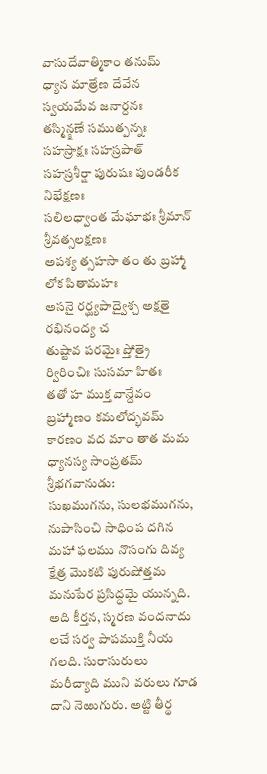వాసుదేవాత్మికాం తనుమ్
ధ్యాన మాత్రేణ దేవేన స్వయమేవ జనార్దనః
తస్మిన్క్షణే సముత్పన్నః సహస్రాక్షః సహస్రపాత్
సహస్రశీర్షా పురుషః పుండరీక నిభేక్షణః
సలిలధ్వాంత మేఘాభః శ్రీమాన్ శ్రీవత్సలక్షణః
అపశ్య త్సహసా తం తు బ్రహ్మా లోక పితామహః
అసనై రర్ఘ్యపాద్వైశ్చ అక్షతై రభినంద్య చ
తుష్టావ పరమైః ప్తోత్రై ర్విరించిః సుసమా హితః
తతో హ ముక్త వాన్దేవం బ్రహ్మాణం కమలోద్భవమ్
కారణం వద మాం తాత మమ ధ్యానస్య సాంప్రతమ్
శ్రీభగవానుడు:
సుఖముగను, సులభముగను, నుపాసించి సాధింప దగిన మహా ఫలము నొసంగు దివ్య క్షేత్ర మొకటి పురుషోత్తమ మనుపేర ప్రసిద్ధమై యున్నది. అది కీర్తన, స్మరణ వందనాదు లచే సర్వ పాపముక్తి నీయ గలది. సురాసురులు మరీచ్యాది ముని వరులు గూడ దాని నెఱుగురు. అట్టి తీర్థ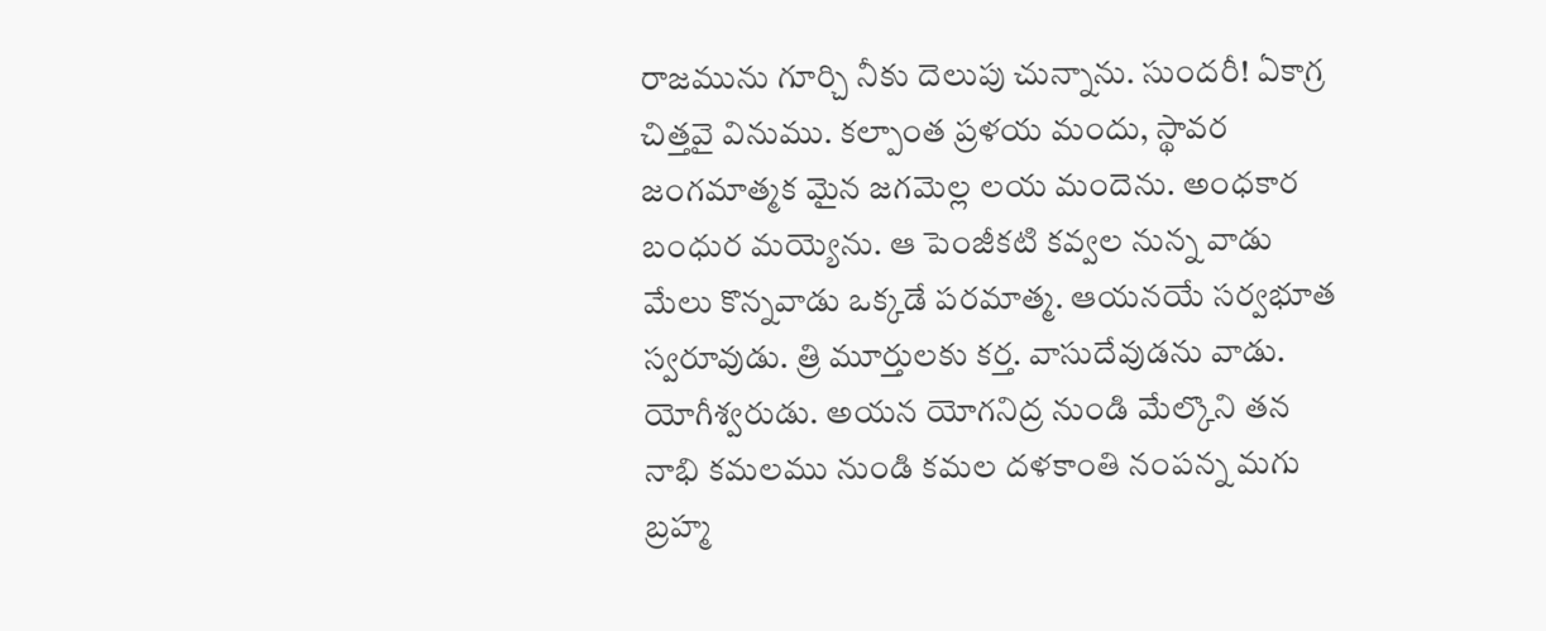రాజమును గూర్చి నీకు దెలుపు చున్నాను. సుందరీ! ఏకాగ్ర చిత్తవై వినుము. కల్పాంత ప్రళయ మందు, స్థావర జంగమాత్మక మైన జగమెల్ల లయ మందెను. అంధకార బంధుర మయ్యెను. ఆ పెంజీకటి కవ్వల నున్న వాడు మేలు కొన్నవాడు ఒక్కడే పరమాత్మ. ఆయనయే సర్వభూత స్వరూవుడు. త్రి మూర్తులకు కర్త. వాసుదేవుడను వాడు. యోగీశ్వరుడు. అయన యోగనిద్ర నుండి మేల్కొని తన నాభి కమలము నుండి కమల దళకాంతి నంపన్న మగు బ్రహ్మ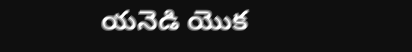యనెడి యొక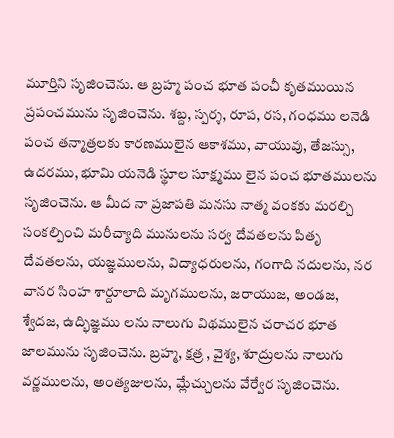మూర్తిని సృజించెను. ఆ బ్రహ్మ పంచ భూత పంచీ కృతముయిన ప్రపంచమును సృజించెను. శబ్ద, స్పర్శ, రూప, రస, గంధము లనెడి పంచ తన్మాత్రలకు కారణములైన ఆకాశము, వాయువు, తేజస్సు, ఉదరము, భూమి యనెడి స్థూల సూక్ష్మము లైన పంచ భూతములను సృజించెను. ఆ మీద నా ప్రజాపతి మనసు నాత్మ వంకకు మరల్చి సంకల్పించి మరీచ్యాది మునులను సర్వ దేవతలను పితృ దేవతలను, యజ్ఞములను, విద్యాధరులను, గంగాది నదులను, నర వానర సింహ శార్దూలాది మృగములను, జరాయుజ, అండజ, శ్వేదజ, ఉద్భిజ్ఞము లను నాలుగు విథములైన చరాచర భూత జాలమును సృజించెను. బ్రహ్మ, క్షత్ర , వైశ్య, శూద్రులను నాలుగు వర్ణములను, అంత్యజులను, మ్లేచ్చులను వేర్వేర సృజించెను.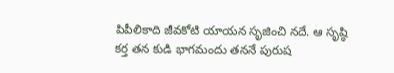పిపీలికాది జీవకోటి యాయన సృజించి నదే. ఆ సృష్ఠి కర్త తన కుడి భాగమందు తననే పురుష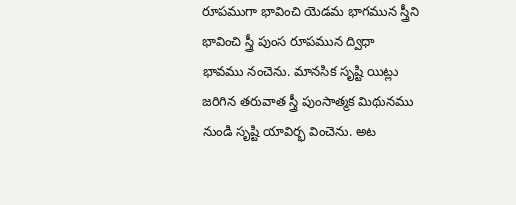రూపముగా భావించి యెడమ భాగమున స్త్రీని భావించి స్త్రీ పుంస రూపమున ద్విధా భావము నంచెను. మానసిక సృష్టి యిట్లు జరిగిన తరువాత స్త్రీ పుంసాత్మక మిథునము నుండి సృష్టి యావిర్భ వించెను. అట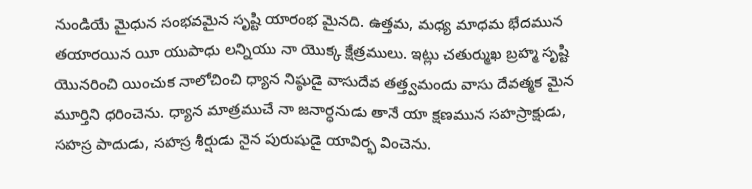నుండియే మైధున సంభవమైన సృష్టి యారంభ మైనది. ఉత్తమ, మధ్య మాధమ భేదమున తయారయిన యీ యుపాధు లన్నియు నా యొక్క క్షేత్రములు. ఇట్లు చతుర్ముఖ బ్రహ్మ సృష్టి యొనరించి యించుక నాలోచించి ధ్యాన నిష్ఠుడై వాసుదేవ తత్త్వమందు వాసు దేవత్మక మైన మూర్తిని ధరించెను. ధ్యాన మాత్రముచే నా జనార్ధనుడు తానే యా క్షణమున సహస్రాక్షుడు, సహస్ర పాదుడు, సహస్ర శీర్షుడు నైన పురుషుడై యావిర్భ వించెను.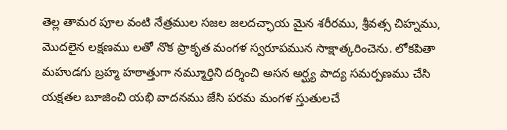తెల్ల తామర పూల వంటి నేత్రముల సజల జలదచ్ఛాయ మైన శరీరము, శ్రీవత్స చిహ్నము, మొదలైన లక్షణము లతో నొక ప్రాకృత మంగళ స్వరూపమున సాక్షాత్కరించెను. లోకపితా మహుడగు బ్రహ్మ హఠాత్తుగా నమ్మూర్తిని దర్శించి అసన అర్ఘ్య పాద్య సమర్పణము చేసి యక్షతల బూజించి యభి వాదనము జేసి పరమ మంగళ స్తుతులచే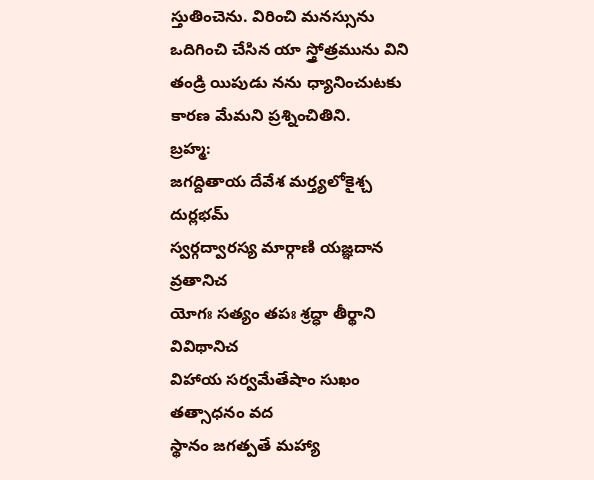స్తుతించెను. విరించి మనస్సును ఒదిగించి చేసిన యా స్త్రోత్రమును విని తండ్రి యిపుడు నను ధ్యానించుటకు కారణ మేమని ప్రశ్నించితిని.
బ్రహ్మ:
జగద్దితాయ దేవేశ మర్త్యలోకైశ్చ దుర్లభమ్
స్వర్గద్వారస్య మార్గాణి యజ్ఞదాన వ్రతానిచ
యోగః సత్యం తపః శ్రద్ధా తీర్థాని వివిథానిచ
విహాయ సర్వమేతేషాం సుఖం తత్సాధనం వద
స్థానం జగత్పతే మహ్యా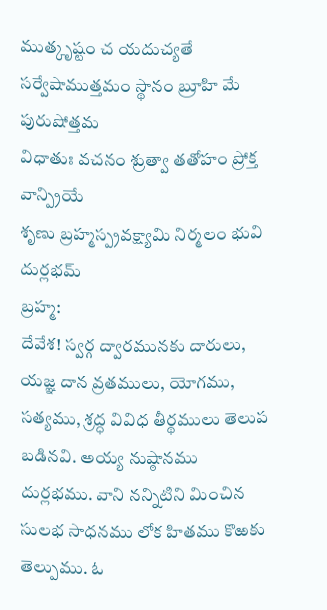ముత్కృష్టం చ యదుచ్యతే
సర్వేషాముత్తమం స్థానం బ్రూహి మే పురుషోత్తమ
విధాతుః వచనం శ్రుత్వా తతోహం ప్రోక్త వాన్ప్రియే
శృణు బ్రహ్మస్ప్రవక్ష్యామి నిర్మలం భువి దుర్లభమ్
బ్రహ్మ:
దేవేశ! స్వర్గ ద్వారమునకు దారులు, యజ్ఞ దాన వ్రతములు, యోగము, సత్యము, శ్రద్ధ వివిధ తీర్థములు తెలుప బడినవి. అయ్య నుష్ఠానము దుర్లభము. వాని నన్నిటిని మించిన సులభ సాధనము లోక హితము కొఱకు తెల్పుము. ఓ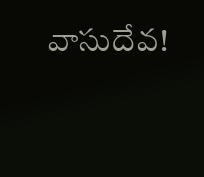వాసుదేవ!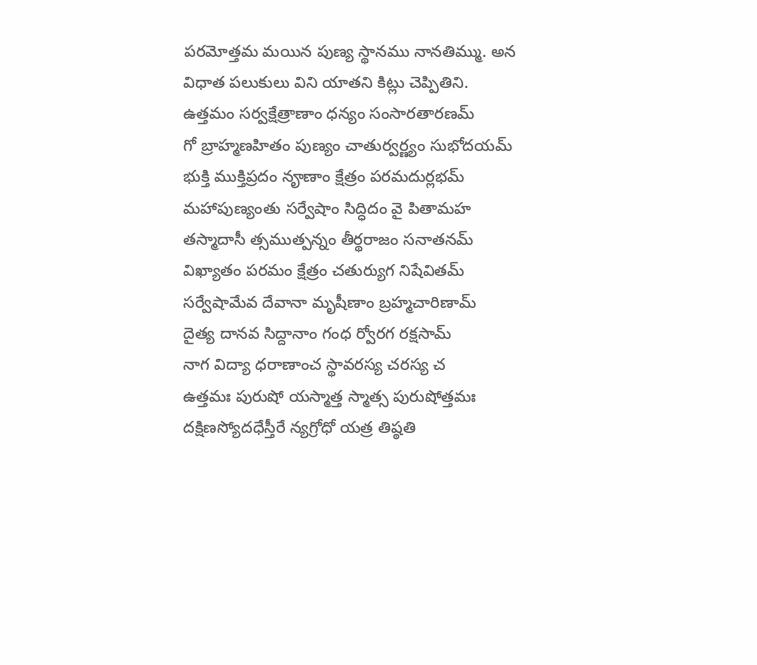పరమోత్తమ మయిన పుణ్య స్థానము నానతిమ్ము. అన విధాత పలుకులు విని యాతని కిట్లు చెప్పితిని.
ఉత్తమం సర్వక్షేత్రాణాం ధన్యం సంసారతారణమ్
గో బ్రాహ్మణహితం పుణ్యం చాతుర్వర్ణ్యం సుభోదయమ్
భుక్తి ముక్తిప్రదం నౄణాం క్షేత్రం పరమదుర్లభమ్
మహాపుణ్యంతు సర్వేషాం సిద్ధిదం వై పితామహ
తస్మాదాసీ త్సముత్పన్నం తీర్థరాజం సనాతనమ్
విఖ్యాతం పరమం క్షేత్రం చతుర్యుగ నిషేవితమ్
సర్వేషామేవ దేవానా మృషీణాం బ్రహ్మచారిణామ్
దైత్య దానవ సిద్దానాం గంధ ర్వోరగ రక్షసామ్
నాగ విద్యా ధరాణాంచ స్థావరస్య చరస్య చ
ఉత్తమః పురుషో యస్మాత్త స్మాత్స పురుషోత్తమః
దక్షిణస్యోదధేస్తీరే న్యగ్రోధో యత్ర తిష్ఠతి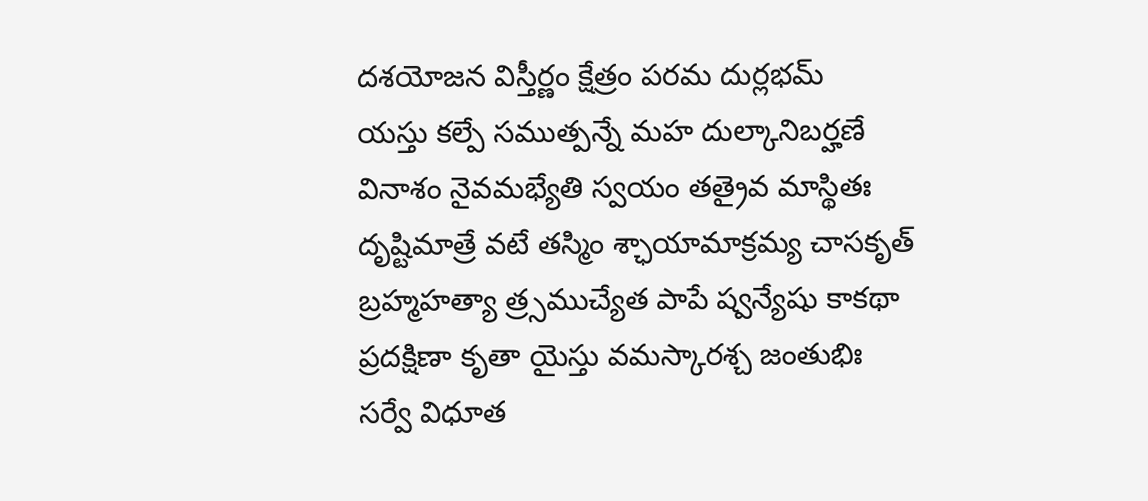దశయోజన విస్తీర్ణం క్షేత్రం పరమ దుర్లభమ్
యస్తు కల్పే సముత్పన్నే మహ దుల్కానిబర్హణే
వినాశం నైవమభ్యేతి స్వయం తత్రైవ మాస్థితః
దృష్టిమాత్రే వటే తస్మిం శ్ఛాయామాక్రమ్య చాసకృత్
బ్రహ్మహత్యా త్ర్సముచ్యేత పాపే ష్వన్యేషు కాకథా
ప్రదక్షిణా కృతా యైస్తు వమస్కారశ్చ జంతుభిః
సర్వే విధూత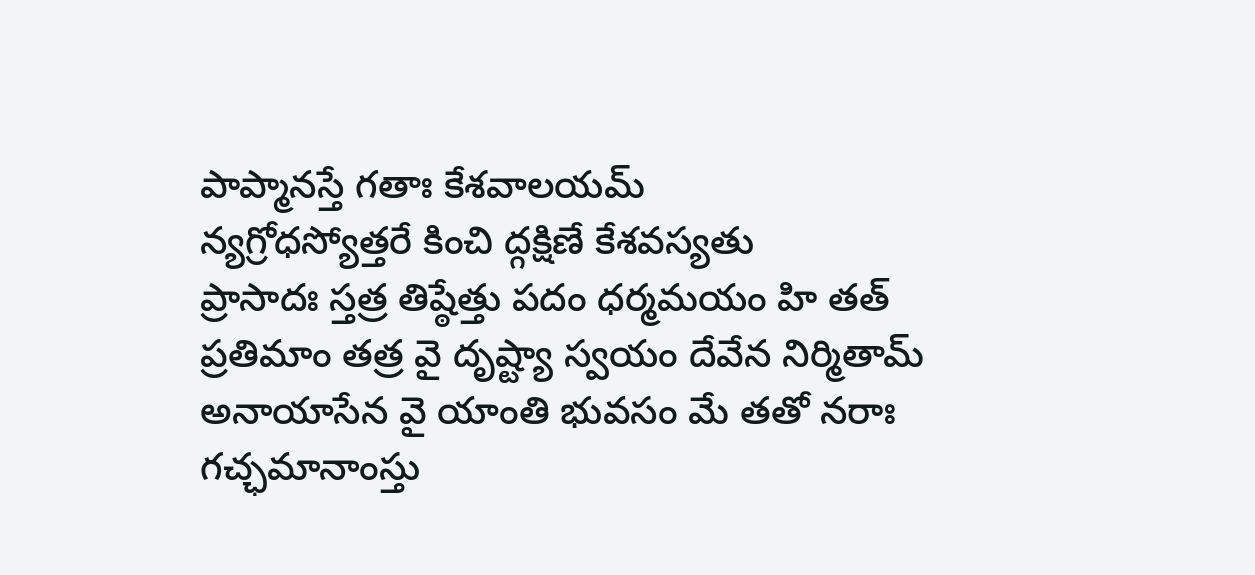పాప్మానస్తే గతాః కేశవాలయమ్
న్యగ్రోధస్యోత్తరే కించి ద్గక్షిణే కేశవస్యతు
ప్రాసాదః స్తత్ర తిష్ఠేత్తు పదం ధర్మమయం హి తత్
ప్రతిమాం తత్ర వై దృష్ట్యా స్వయం దేవేన నిర్మితామ్
అనాయాసేన వై యాంతి భువసం మే తతో నరాః
గచ్ఛమానాంస్తు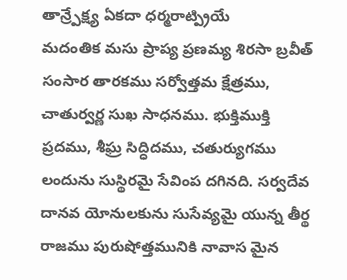తాన్ర్పేక్ష్య ఏకదా ధర్మరాట్ప్రియే
మదంతిక మసు ప్రాప్య ప్రణమ్య శిరసా బ్రవీత్
సంసార తారకము సర్వోత్తమ క్షేత్రము, చాతుర్వర్ణ సుఖ సాధనము. భుక్తిముక్తి ప్రదము, శీఘ్ర సిద్ధిదము, చతుర్యుగము లందును సుస్థిరమై సేవింప దగినది. సర్వదేవ దానవ యోనులకును సుసేవ్యమై యున్న తీర్థ రాజము పురుషోత్తమునికి నావాస మైన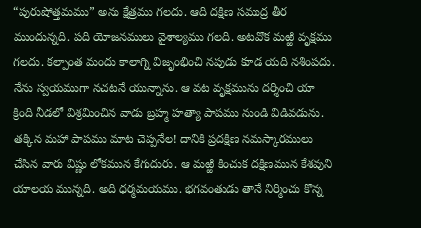“పురుషోత్తమము” అను క్షేత్రము గలదు. ఆది దక్షిణ సముద్ర తీర ముందున్నది. పది యోజనములు వైశాల్యము గలది. అటవొక మఱ్ఱి వృక్షము గలదు. కల్పాంత మందు కాలాగ్ని విజృంభించి నపుడు కూడ యది నశింపదు. నేను స్వయముగా నచటనే యున్నాను. ఆ వట వృక్షమును దర్శించి యా క్రింది నీడలో విశ్రమించిన వాడు బ్రహ్మ హత్యా పాపము నుండి విడివడును. తక్కిన మహా పాపము మాట చెప్పనేల! దానికి ప్రదక్షిణ నమస్కారములు చేసిన వారు విష్ణు లోకమున కేగుదురు. ఆ మఱ్ఱి కించుక దక్షిణమున కేశవుని యాలయ మున్నది. అది ధర్మమయము. భగవంతుడు తానే నిర్మించు కొన్న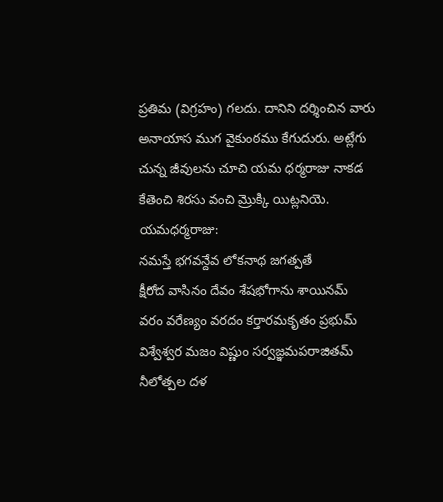ప్రతిమ (విగ్రహం) గలదు. దానిని దర్శించిన వారు అనాయాస ముగ వైకుంఠము కేగుదురు. అట్లేగు చున్న జీవులను చూచి యమ ధర్మరాజు నాకడ కేతెంచి శిరసు వంచి మ్రొక్కి యిట్లనియె.
యమధర్మరాజు:
నమస్తే భగవన్దేవ లోకనాథ జగత్పతే
క్షీరోద వాసినం దేవం శేషభోగాను శాయినమ్
వరం వరేణ్యం వరదం కర్తారమకృతం ప్రభుమ్
విశ్వేశ్వర మజం విష్ణుం సర్వజ్ఞమపరాజితమ్
నీలోత్పల దళ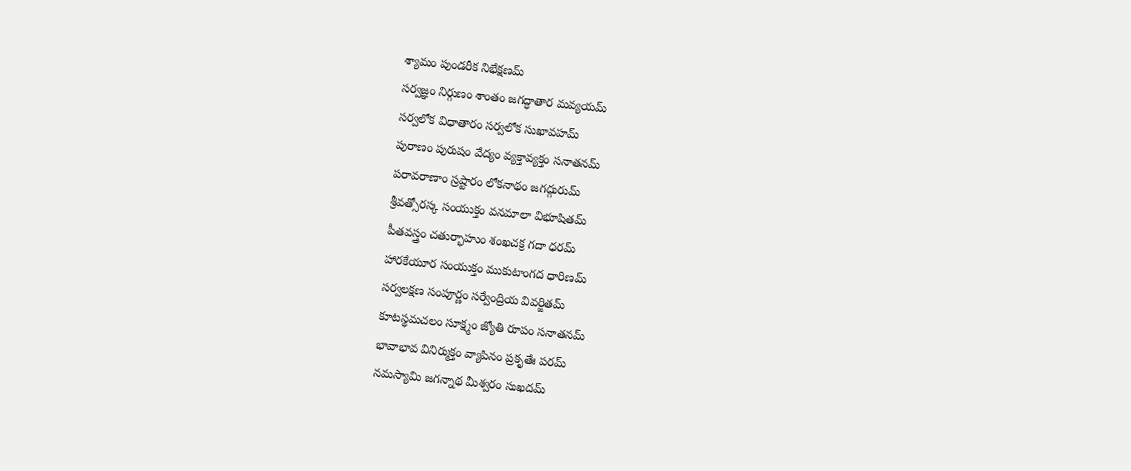శ్యామం పుండరీక నిభేక్షణమ్
సర్వజ్ఞం నిర్గుణం శాంతం జగద్ధాతార మవ్యయమ్
సర్వలోక విధాతారం సర్వలోక సుఖావహమ్
పురాణం పురుషం వేద్యం వ్యక్తావ్యక్తం సనాతనమ్
పరావరాణాం స్రష్టారం లోకనాథం జగద్గురుమ్
శ్రీవత్సోరస్క సంయుక్తం వనమాలా విభూషితమ్
పీతవస్త్రం చతుర్భాహుం శంఖచక్ర గదా ధరమ్
హారకేయూర సంయుక్తం ముకుటాంగద ధారిణమ్
సర్వలక్షణ సంపూర్ణం సర్వేంద్రియ వివర్జితమ్
కూటస్థమచలం సూక్ష్మం జ్యోతి రూపం సనాతనమ్
భావాభావ వినిర్ముక్తం వ్యాపినం ప్రకృతేః పరమ్
నమస్యామి జగన్నాథ మీశ్వరం సుఖదమ్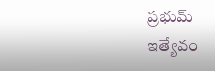ప్రభుమ్
ఇత్యేవం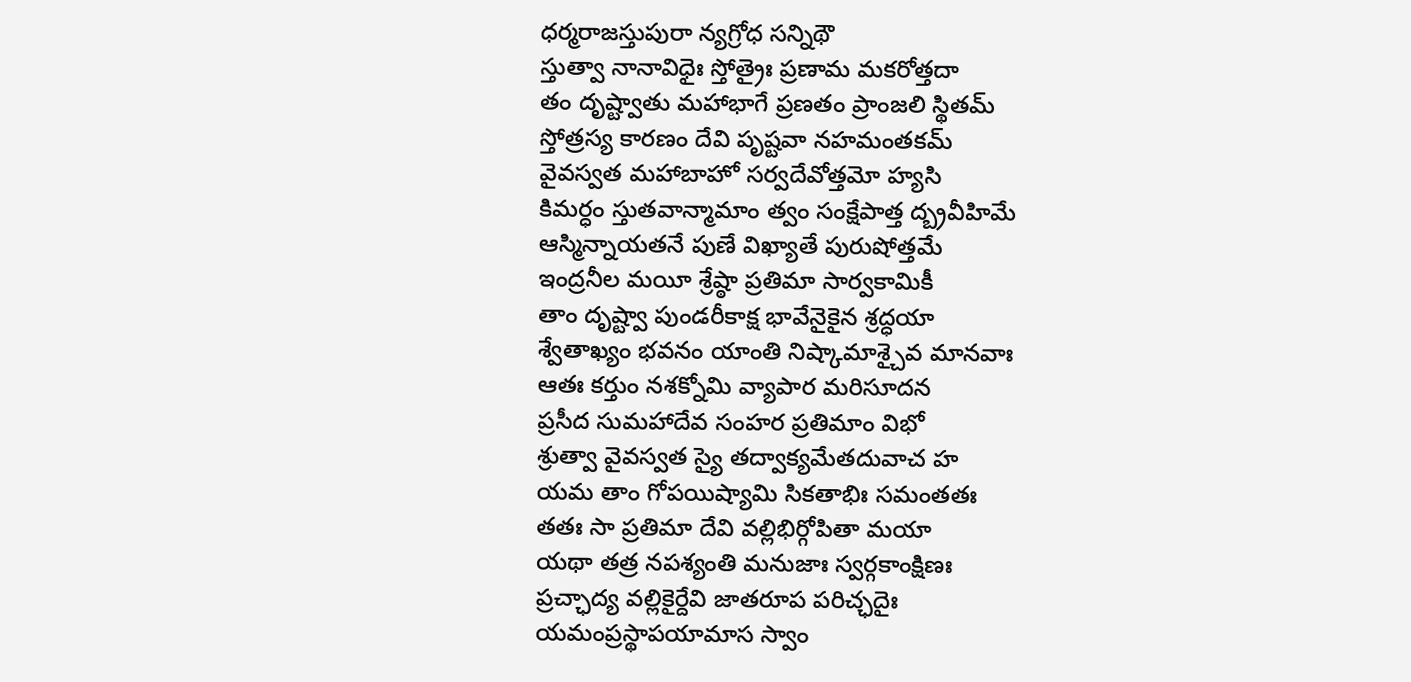ధర్మరాజస్తుపురా న్యగ్రోధ సన్నిథౌ
స్తుత్వా నానావిధైః స్తోత్రైః ప్రణామ మకరోత్తదా
తం దృష్ట్వాతు మహాభాగే ప్రణతం ప్రాంజలి స్థితమ్
స్తోత్రస్య కారణం దేవి పృష్టవా నహమంతకమ్
వైవస్వత మహాబాహో సర్వదేవోత్తమో హ్యసి
కిమర్ధం స్తుతవాన్మామాం త్వం సంక్షేపాత్త ద్బ్రవీహిమే
ఆస్మిన్నాయతనే పుణే విఖ్యాతే పురుషోత్తమే
ఇంద్రనీల మయీ శ్రేష్ఠా ప్రతిమా సార్వకామికీ
తాం దృష్ట్వా పుండరీకాక్ష భావేనైకైన శ్రద్ధయా
శ్వేతాఖ్యం భవనం యాంతి నిష్కామాశ్చైవ మానవాః
ఆతః కర్తుం నశక్నోమి వ్యాపార మరిసూదన
ప్రసీద సుమహాదేవ సంహర ప్రతిమాం విభో
శ్రుత్వా వైవస్వత స్యై తద్వాక్యమేతదువాచ హ
యమ తాం గోపయిష్యామి సికతాభిః సమంతతః
తతః సా ప్రతిమా దేవి వల్లిభిర్గోపితా మయా
యథా తత్ర నపశ్యంతి మనుజాః స్వర్గకాంక్షిణః
ప్రచ్ఛాద్య వల్లికైర్దేవి జాతరూప పరిచ్ఛదైః
యమంప్రస్థాపయామాస స్వాం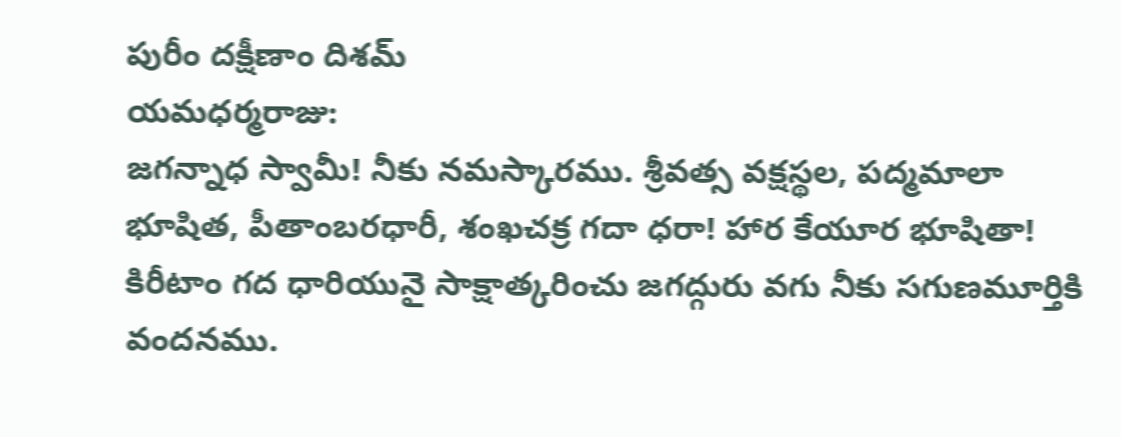పురీం దక్షీణాం దిశమ్
యమధర్మరాజు:
జగన్నాధ స్వామీ! నీకు నమస్కారము. శ్రీవత్స వక్షస్థల, పద్మమాలా భూషిత, పీతాంబరధారీ, శంఖచక్ర గదా ధరా! హార కేయూర భూషితా! కిరీటాం గద ధారియునై సాక్షాత్కరించు జగద్గురు వగు నీకు సగుణమూర్తికి వందనము.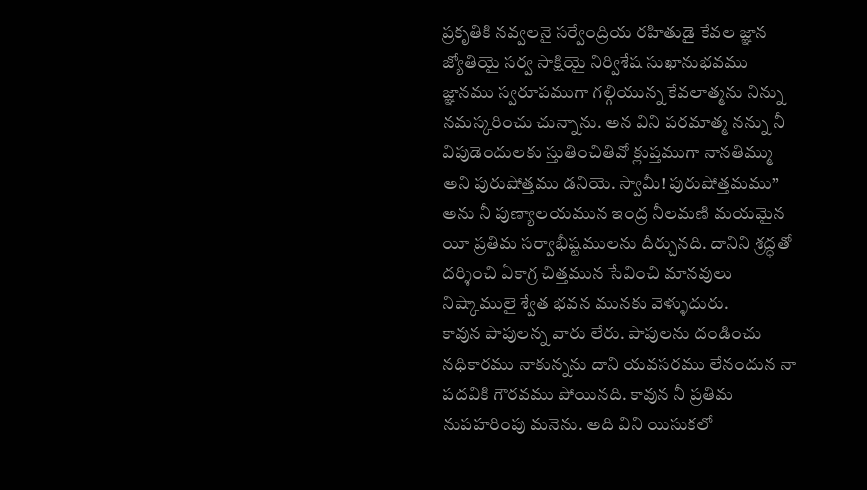ప్రకృతికి నవ్వలనై సర్వేంద్రియ రహితుడై కేవల జ్ఞాన జ్యోతియై సర్వ సాక్షియై నిర్విశేష సుఖానుభవము జ్ఞానము స్వరూపముగా గల్గియున్న కేవలాత్మను నిన్ను నమస్కరించు చున్నాను. అన విని పరమాత్మ నన్ను నీ విపుడెందులకు స్తుతించితివో క్లుప్తముగా నానతిమ్ము అని పురుషోత్తము డనియె. స్వామీ! పురుషోత్తమము” అను నీ పుణ్యాలయమున ఇంద్ర నీలమణి మయమైన యీ ప్రతిమ సర్వాభీష్టములను దీర్చునది. దానిని శ్రద్ధతో దర్శించి ఏకాగ్ర చిత్తమున సేవించి మానవులు నిష్కాములై శ్వేత భవన మునకు వెళ్ళుదురు.
కావున పాపులన్న వారు లేరు. పాపులను దండించు నధికారము నాకున్నను దాని యవసరము లేనందున నా పదవికి గౌరవము పోయినది. కావున నీ ప్రతిమ నుపహరింపు మనెను. అది విని యిసుకలో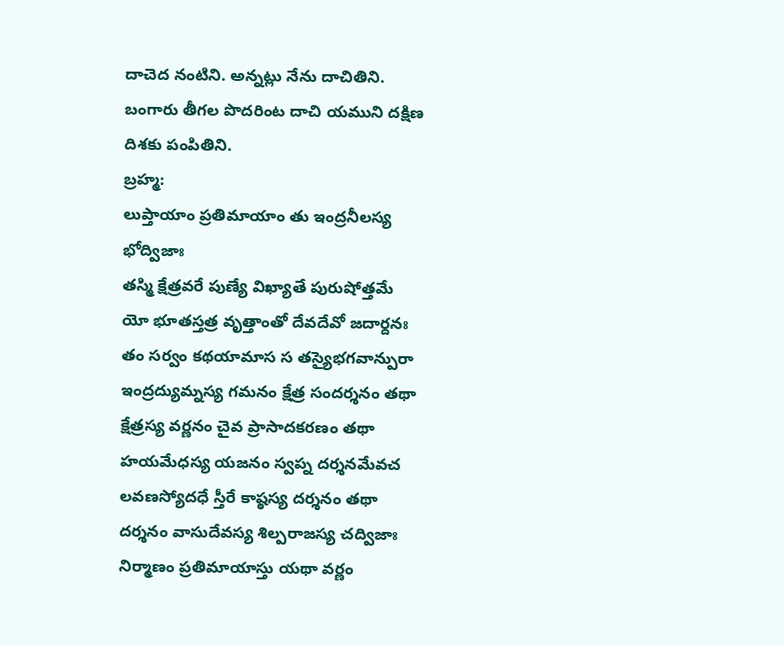దాచెద నంటిని. అన్నట్లు నేను దాచితిని. బంగారు తీగల పొదరింట దాచి యముని దక్షిణ దిశకు పంపితిని.
బ్రహ్మ:
లుప్తాయాం ప్రతిమాయాం తు ఇంద్రనీలస్య భోద్విజాః
తస్మి క్షేత్రవరే పుణ్యే విఖ్యాతే పురుషోత్తమే
యో భూతస్తత్ర వృత్తాంతో దేవదేవో జదార్దనః
తం సర్వం కథయామాస స తస్యైభగవాన్పురా
ఇంద్రద్యుమ్నస్య గమనం క్షేత్ర సందర్శనం తథా
క్షేత్రస్య వర్ణనం చైవ ప్రాసాదకరణం తథా
హయమేధస్య యజనం స్వప్న దర్శనమేవచ
లవణస్యోదధే స్తీరే కాష్ఠస్య దర్శనం తథా
దర్శనం వాసుదేవస్య శిల్పరాజస్య చద్విజాః
నిర్మాణం ప్రతిమాయాస్తు యథా వర్ణం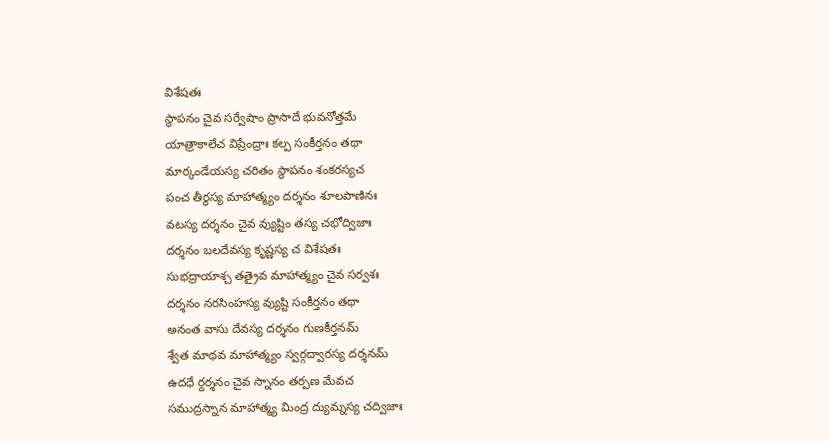విశేషతః
స్ధాపనం చైవ సర్వేషాం ప్రాసాదే భువనోత్తమే
యాత్రాకాలేచ విప్రేంద్రాః కల్ప సంకీర్తనం తథా
మార్కండేయస్య చరితం స్థాపనం శంకరస్యచ
పంచ తీర్థస్య మాహాత్మ్యం దర్శనం శూలపాణినః
వటస్య దర్శనం చైవ వ్యుష్టిం తస్య చభోద్విజాః
దర్శనం బలదేవస్య కృష్ణస్య చ విశేషతః
సుభద్రాయాశ్చ తత్రైవ మాహాత్మ్యం చైవ సర్వశః
దర్శనం నరసింహస్య వ్యుష్టి సంకీర్తనం తథా
అనంత వాసు దేవస్య దర్శనం గుణకీర్తనమ్
శ్వేత మాథవ మాహాత్మ్యం స్వర్గద్వారస్య దర్శనమ్
ఉదధే ర్దర్శనం చైవ స్నానం తర్పణ మేవచ
సముద్రస్నాన మాహాత్మ్య మింద్ర ద్యుమ్నస్య చద్విజాః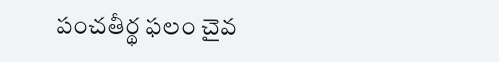పంచతీర్థ ఫలం చైవ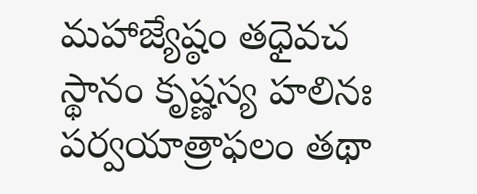మహాజ్యేష్ఠం తధైవచ
స్థానం కృష్ణస్య హలినః పర్వయాత్రాఫలం తథా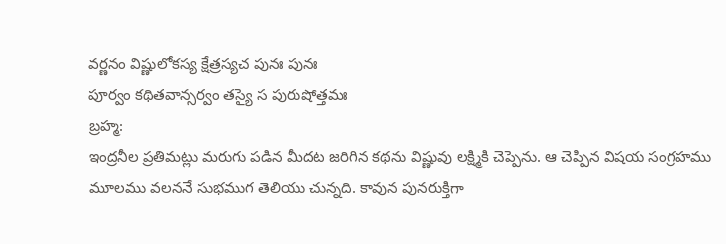వర్ణనం విష్ణులోకస్య క్షేత్రస్యచ పునః పునః
పూర్వం కథితవాన్సర్వం తస్యై స పురుషోత్తమః
బ్రహ్మ:
ఇంద్రనీల ప్రతిమట్లు మరుగు పడిన మీదట జరిగిన కథను విష్ణువు లక్ష్మికి చెప్పెను. ఆ చెప్పిన విషయ సంగ్రహము మూలము వలననే సుభముగ తెలియు చున్నది. కావున పునరుక్తిగా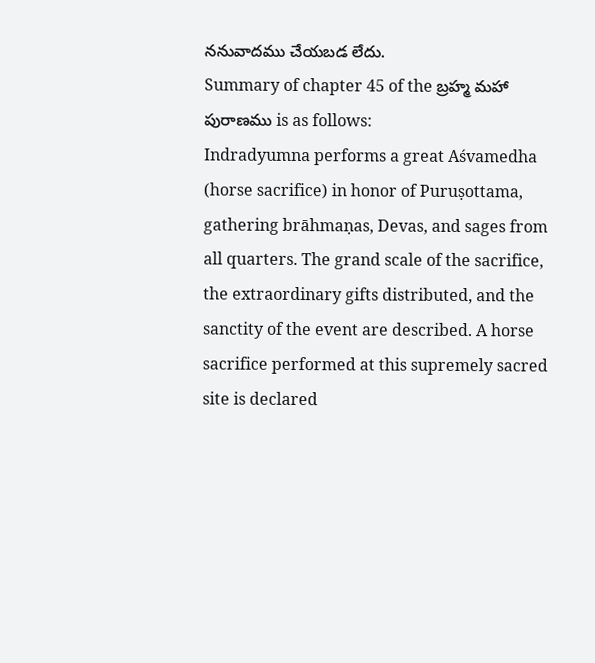ననువాదము చేయబడ లేదు.
Summary of chapter 45 of the బ్రహ్మ మహా పురాణము is as follows:
Indradyumna performs a great Aśvamedha (horse sacrifice) in honor of Puruṣottama, gathering brāhmaṇas, Devas, and sages from all quarters. The grand scale of the sacrifice, the extraordinary gifts distributed, and the sanctity of the event are described. A horse sacrifice performed at this supremely sacred site is declared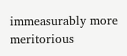immeasurably more meritorious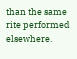than the same rite performed elsewhere.